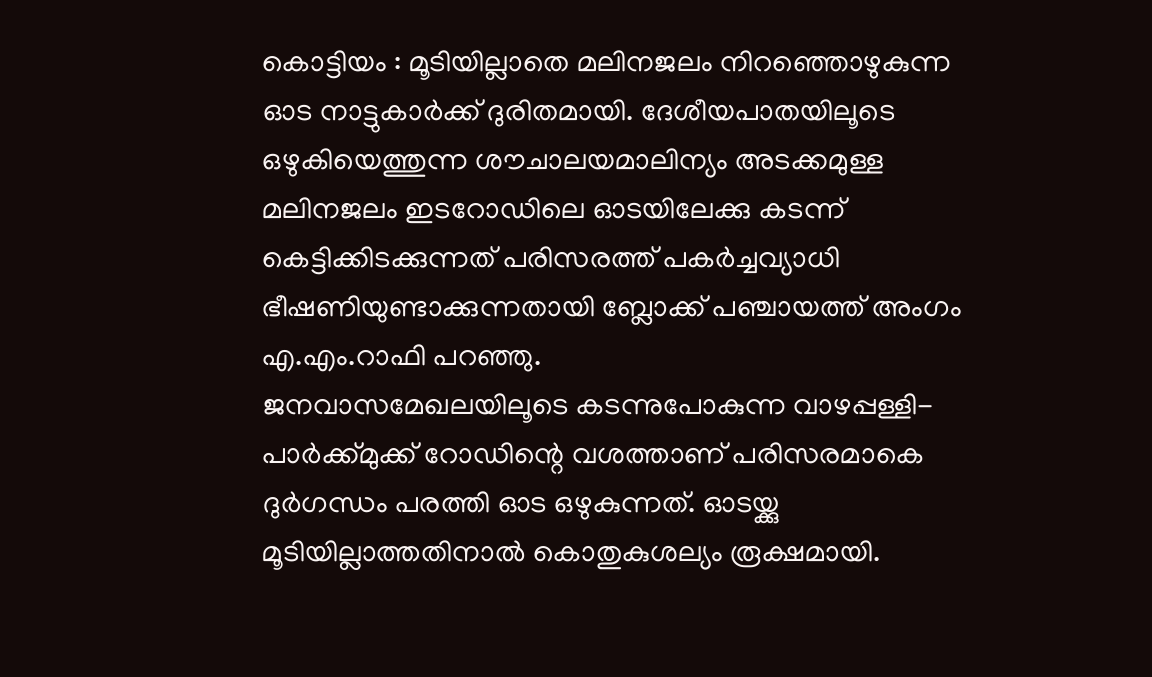കൊട്ടിയം : മൂടിയില്ലാതെ മലിനജലം നിറഞ്ഞൊഴുകുന്ന ഓട നാട്ടുകാർക്ക് ദുരിതമായി. ദേശീയപാതയിലൂടെ ഒഴുകിയെത്തുന്ന ശൗചാലയമാലിന്യം അടക്കമുള്ള മലിനജലം ഇടറോഡിലെ ഓടയിലേക്കു കടന്ന് കെട്ടിക്കിടക്കുന്നത് പരിസരത്ത് പകർച്ചവ്യാധി ഭീഷണിയുണ്ടാക്കുന്നതായി ബ്ലോക്ക് പഞ്ചായത്ത് അംഗം എ.എം.റാഫി പറഞ്ഞു.
ജനവാസമേഖലയിലൂടെ കടന്നുപോകുന്ന വാഴപ്പള്ളി-പാർക്ക്മുക്ക് റോഡിന്റെ വശത്താണ് പരിസരമാകെ ദുർഗന്ധം പരത്തി ഓട ഒഴുകുന്നത്. ഓടയ്ക്കു മൂടിയില്ലാത്തതിനാൽ കൊതുകുശല്യം രൂക്ഷമായി.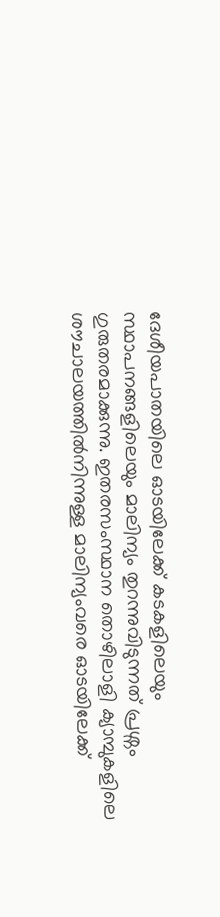ദേശീയപാതയിലെ ഓടയിലേക്ക് കടകളിലെയും സ്ഥാപനങ്ങളിലെയും മാലിന്യം തുറന്നുവിടുന്നത് പ്രശ്നം ഗുരുതരമാക്കുന്നു. ഇതരസംസ്ഥാന തൊഴിലാളി ക്യാമ്പുകളിലെ ശൗചാലയത്തിൽനിന്നുള്ള മാലിന്യംവരെ ഓടയിലേക്ക്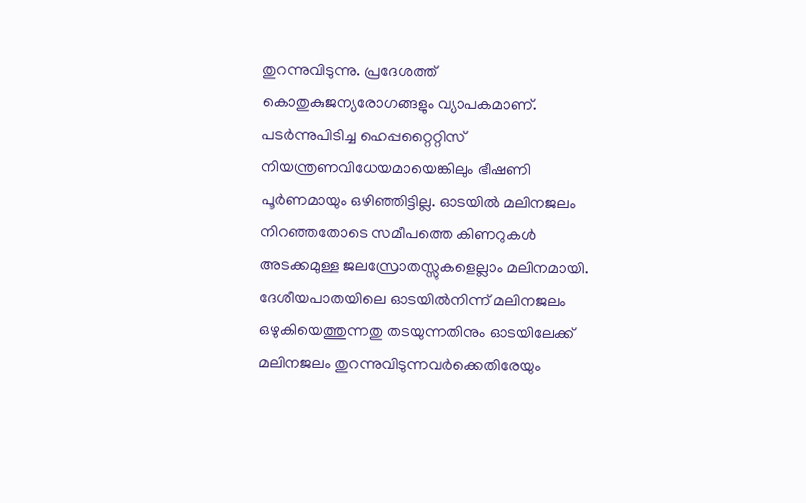തുറന്നുവിടുന്നു. പ്രദേശത്ത് കൊതുകുജന്യരോഗങ്ങളും വ്യാപകമാണ്. പടർന്നുപിടിച്ച ഹെപ്പറ്റൈറ്റിസ് നിയന്ത്രണവിധേയമായെങ്കിലും ഭീഷണി പൂർണമായും ഒഴിഞ്ഞിട്ടില്ല. ഓടയിൽ മലിനജലം നിറഞ്ഞതോടെ സമീപത്തെ കിണറുകൾ അടക്കമുള്ള ജലസ്രോതസ്സുകളെല്ലാം മലിനമായി. ദേശീയപാതയിലെ ഓടയിൽനിന്ന് മലിനജലം ഒഴുകിയെത്തുന്നതു തടയുന്നതിനും ഓടയിലേക്ക് മലിനജലം തുറന്നുവിടുന്നവർക്കെതിരേയും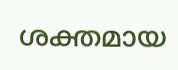ശക്തമായ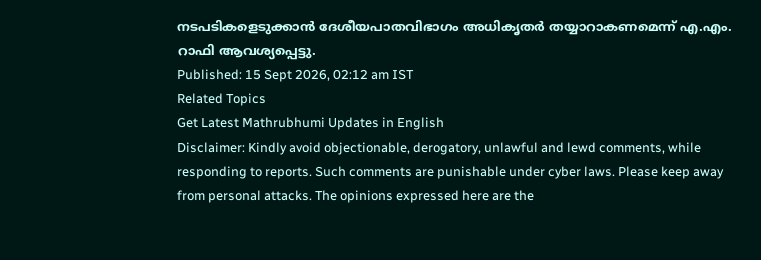നടപടികളെടുക്കാൻ ദേശീയപാതവിഭാഗം അധികൃതർ തയ്യാറാകണമെന്ന് എ.എം. റാഫി ആവശ്യപ്പെട്ടു.
Published: 15 Sept 2026, 02:12 am IST
Related Topics
Get Latest Mathrubhumi Updates in English
Disclaimer: Kindly avoid objectionable, derogatory, unlawful and lewd comments, while responding to reports. Such comments are punishable under cyber laws. Please keep away from personal attacks. The opinions expressed here are the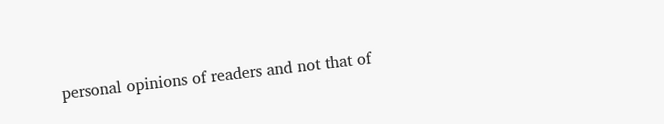personal opinions of readers and not that of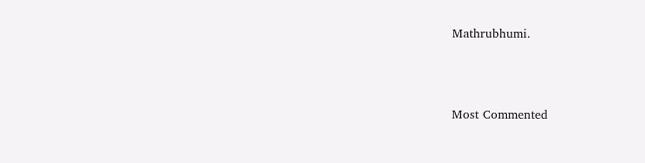Mathrubhumi.



Most Commented